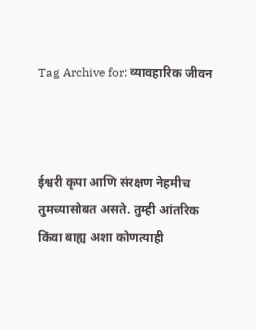Tag Archive for: व्यावहारिक जीवन



ईश्वरी कृपा आणि संरक्षण नेहमीच तुमच्यासोबत असते. तुम्ही आंतरिक किंवा बाह्य अशा कोणत्याही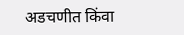अडचणीत किंवा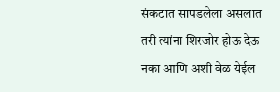संकटात सापडलेला असलात तरी त्यांना शिरजोर होऊ देऊ नका आणि अशी वेळ येईल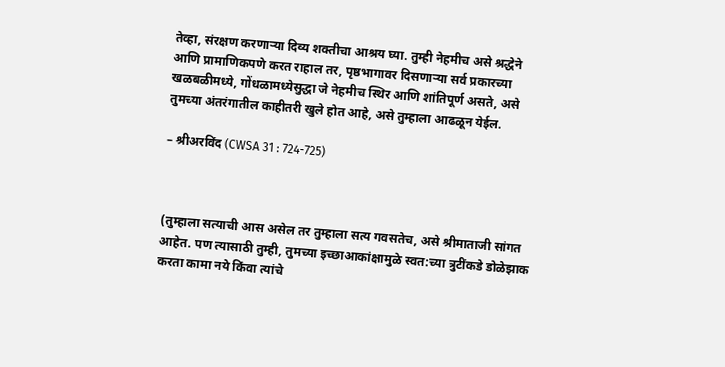तेव्हा, संरक्षण करणाऱ्या दिव्य शक्ती‌चा आश्रय घ्या. तुम्ही नेहमीच असे श्रद्धेने आणि प्रामाणिकपणे करत राहाल तर, पृष्ठभागावर दिसणाऱ्या सर्व प्रकारच्या खळबळीमध्ये, गोंधळामध्येसुद्धा जे नेहमीच स्थिर आणि शांतिपूर्ण असते, असे तुमच्या अंतरंगातील काहीतरी खुले होत आहे, असे तुम्हाला आढळून येईल.

– श्रीअरविंद (CWSA 31 : 724-725)



(तुम्हाला सत्याची आस असेल तर तुम्हाला सत्य गवसतेच, असे श्रीमाताजी सांगत आहेत. पण त्यासाठी तुम्ही, तुमच्या इच्छाआकांक्षामुळे स्वत:च्या त्रुटींकडे डोळेझाक करता कामा नये किंवा त्यांचे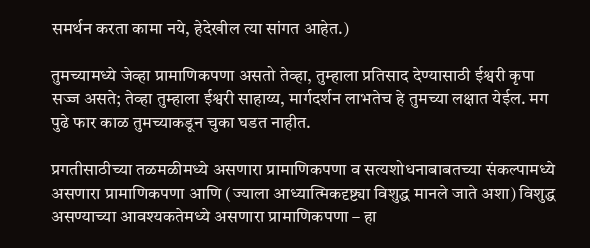समर्थन करता कामा नये, हेदेखील त्या सांगत आहेत.)

तुमच्यामध्ये जेव्हा प्रामाणिकपणा असतो तेव्हा, तुम्हाला प्रतिसाद देण्यासाठी ईश्वरी कृपा सज्ज असते; तेव्हा तुम्हाला ईश्वरी साहाय्य, मार्गदर्शन लाभतेच हे तुमच्या लक्षात येईल. मग पुढे फार काळ तुमच्याकडून चुका घडत नाहीत.

प्रगतीसाठीच्या तळमळीमध्ये असणारा प्रामाणिकपणा व सत्यशोधनाबाबतच्या संकल्पामध्ये असणारा प्रामाणिकपणा आणि (ज्याला आध्यात्मिकदृष्ट्या विशुद्ध मानले जाते अशा) विशुद्ध असण्याच्या आवश्यकतेमध्ये असणारा प्रामाणिकपणा – हा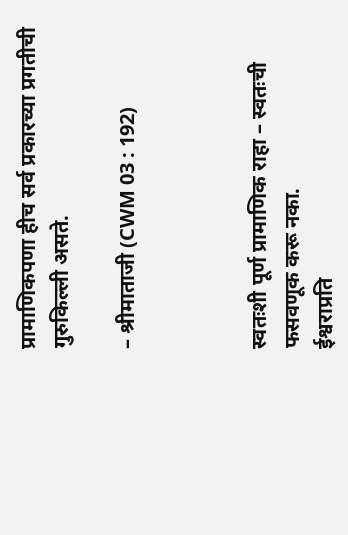प्रामाणिकपणा हीच सर्व प्रकारच्या प्रगतीची गुरुकिल्ली असते.

– श्रीमाताजी (CWM 03 : 192)



स्वतःशी पूर्ण प्रामाणिक राहा – स्वतःची फसवणूक करू नका.
ईश्वराप्रति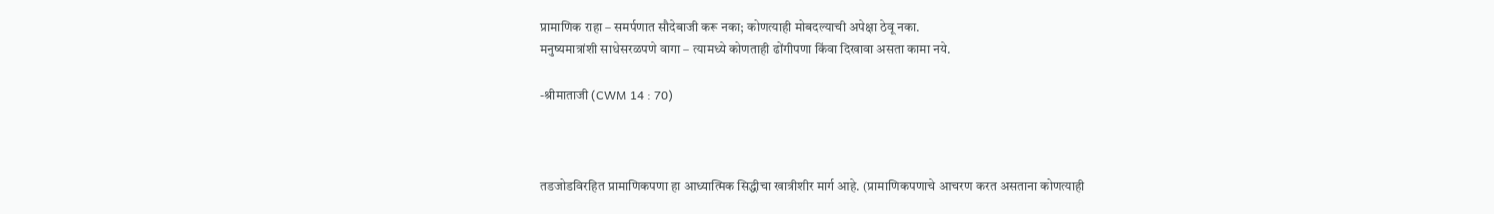प्रामाणिक राहा – समर्पणात सौदेबाजी करू नका; कोणत्याही मोबदल्याची अपेक्षा ठेवू नका.
मनुष्यमात्रांशी साधेसरळपणे वागा – त्यामध्ये कोणताही ढोंगीपणा किंवा दिखावा असता कामा नये.

-श्रीमाताजी (CWM 14 : 70)



तडजोडविरहित प्रामाणिकपणा हा आध्यात्मिक सिद्धीचा खात्रीशीर मार्ग आहे. (प्रामाणिकपणाचे आचरण करत असताना कोणत्याही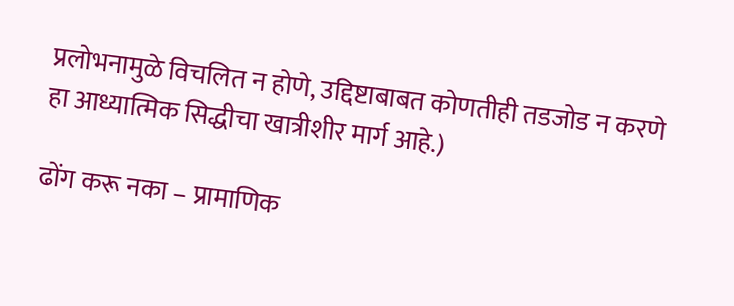प्रलोभनामुळे विचलित न होणे, उद्दिष्टाबाबत कोणतीही तडजोड न करणे हा आध्यात्मिक सिद्धीचा खात्रीशीर मार्ग आहे.)

ढोंग करू नका – प्रामाणिक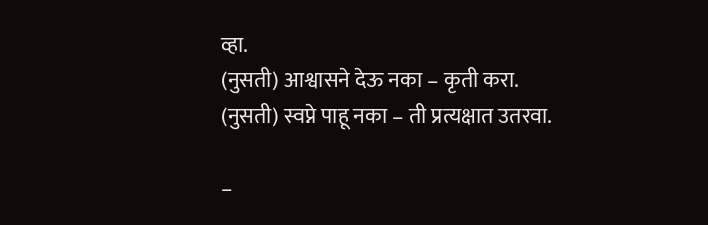व्हा.
(नुसती) आश्वासने देऊ नका – कृती करा.
(नुसती) स्वप्ने पाहू नका – ती प्रत्यक्षात उतरवा.

–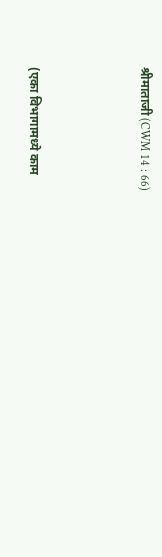श्रीमाताजी (CWM 14 : 66)



(एका विभागामध्ये काम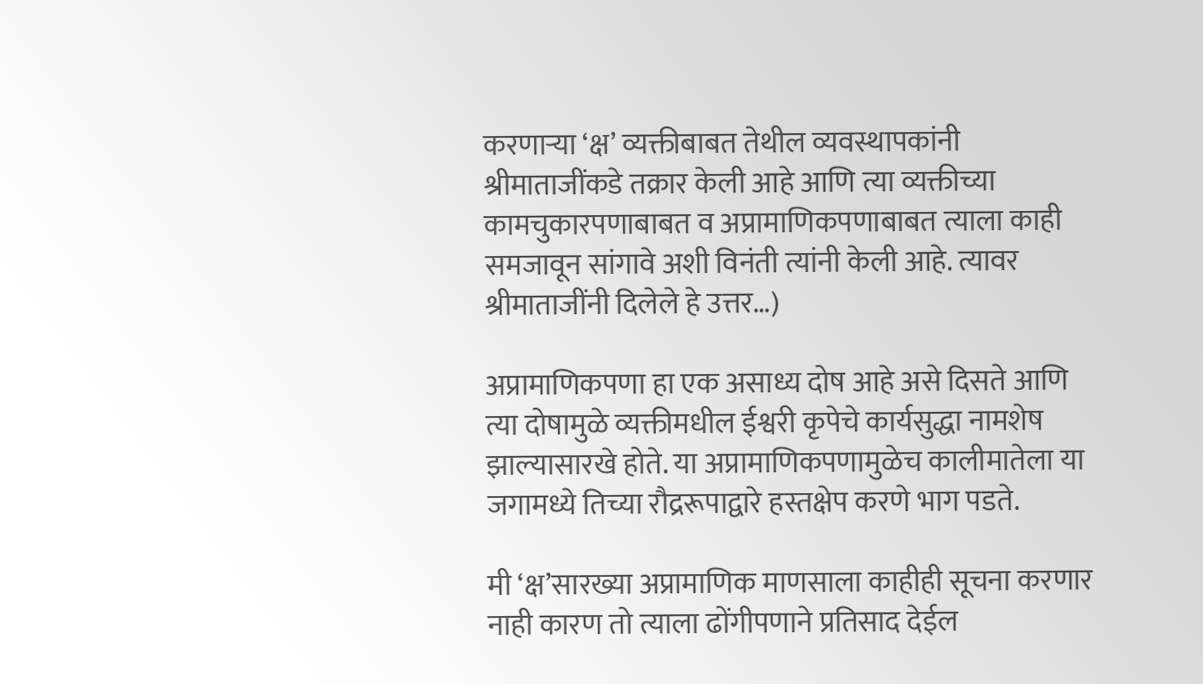करणाऱ्या ‘क्ष’ व्यक्तीबाबत तेथील व्यवस्थापकांनी श्रीमाताजींकडे तक्रार केली आहे आणि त्या व्यक्तीच्या कामचुकारपणाबाबत व अप्रामाणिकपणाबाबत त्याला काही समजावून सांगावे अशी विनंती त्यांनी केली आहे. त्यावर श्रीमाताजींनी दिलेले हे उत्तर…)

अप्रामाणिकपणा हा एक असाध्य दोष आहे असे दिसते आणि त्या दोषामुळे व्यक्तीमधील ईश्वरी कृपेचे कार्यसुद्धा नामशेष झाल्यासारखे होते. या अप्रामाणिकपणामुळेच कालीमातेला या जगामध्ये तिच्या रौद्ररूपाद्वारे हस्तक्षेप करणे भाग पडते.

मी ‘क्ष’सारख्या अप्रामाणिक माणसाला काहीही सूचना करणार नाही कारण तो त्याला ढोंगीपणाने प्रतिसाद देईल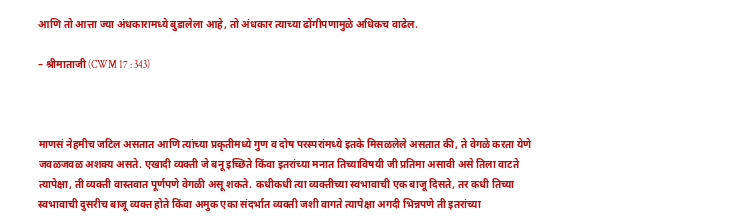आणि तो आत्ता ज्या अंधकारामध्ये बुडालेला आहे, तो अंधकार त्याच्या ढोंगीपणामुळे अधिकच वाढेल.

– श्रीमाताजी (CWM 17 : 343)



माणसं नेहमीच जटिल असतात आणि त्यांच्या प्रकृतीमध्ये गुण व दोष परस्परांमध्ये इतके मिसळलेले असतात की, ते वेगळे करता येणे जवळजवळ अशक्य असते. एखादी व्यक्ती जे बनू इच्छिते किंवा इतरांच्या मनात तिच्याविषयी जी प्रतिमा असावी असे तिला वाटते त्यापेक्षा, ती व्यक्ती वास्तवात पूर्णपणे वेगळी असू शकते. कधीकधी त्या व्यक्तीच्या स्वभावाची एक बाजू दिसते, तर कधी तिच्या स्वभावाची दुसरीच बाजू व्यक्त होते किंवा अमुक एका संदर्भात व्यक्ती जशी वागते त्यापेक्षा अगदी भिन्नपणे ती इतरांच्या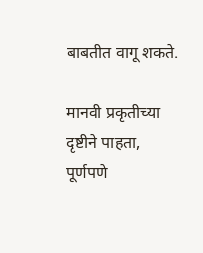बाबतीत वागू शकते.

मानवी प्रकृतीच्या दृष्टीने पाहता, पूर्णपणे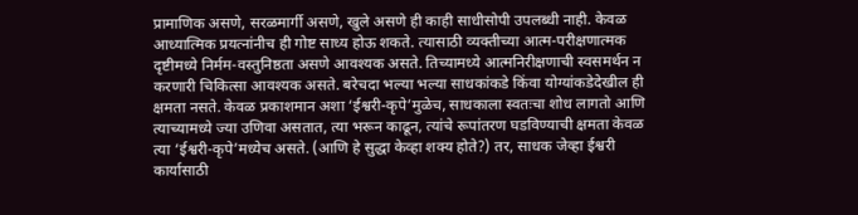प्रामाणिक असणे, सरळमार्गी असणे, खुले असणे ही काही साधीसोपी उपलब्धी नाही. केवळ आध्यात्मिक प्रयत्नांनीच ही गोष्ट साध्य होऊ शकते. त्यासाठी व्यक्तीच्या आत्म-परीक्षणात्मक दृष्टीमध्ये निर्मम-वस्तुनिष्ठता असणे आवश्यक असते. तिच्यामध्ये आत्मनिरीक्षणाची स्वसमर्थन न करणारी चिकित्सा आवश्यक असते. बरेचदा भल्या भल्या साधकांकडे किंवा योग्यांकडेदेखील ही क्षमता नसते. केवळ प्रकाशमान अशा ‘ईश्वरी-कृपे‌’मुळेच, साधकाला स्वतःचा शोध लागतो आणि त्याच्यामध्ये ज्या उणिवा असतात, त्या भरून काढून, त्यांचे रूपांतरण घडविण्याची क्षमता केवळ त्या ‘ईश्वरी-कृपे‌’मध्येच असते. (आणि हे सुद्धा केव्हा शक्य होते?) तर, साधक जेव्हा ईश्वरी कार्यासाठी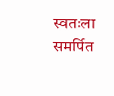स्वतःला समर्पित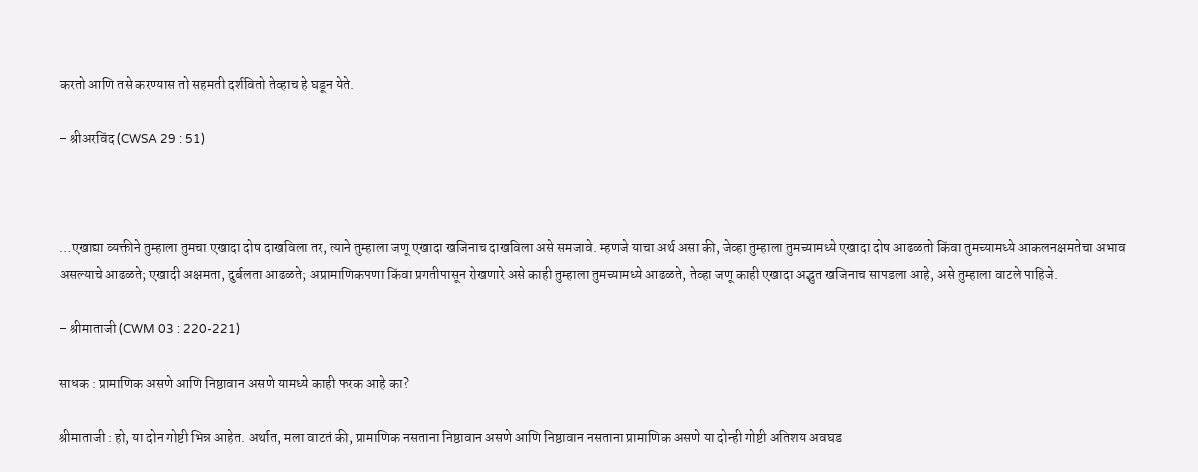करतो आणि तसे करण्यास तो सहमती दर्शवितो तेव्हाच हे घडून येते.

– श्रीअरविंद (CWSA 29 : 51)



…एखाद्या व्यक्तीने तुम्हाला तुमचा एखादा दोष दाखविला तर, त्याने तुम्हाला जणू एखादा खजिनाच दाखविला असे समजावे. म्हणजे याचा अर्थ असा की, जेव्हा तुम्हाला तुमच्यामध्ये एखादा दोष आढळतो किंवा तुमच्यामध्ये आकलनक्षमतेचा अभाव असल्याचे आढळते; एखादी अक्षमता, दुर्बलता आढळते; अप्रामाणिकपणा किंवा प्रगतीपासून रोखणारे असे काही तुम्हाला तुमच्यामध्ये आढळते, तेव्हा जणू काही एखादा अद्भुत खजिनाच सापडला आहे, असे तुम्हाला वाटले पाहिजे.

– श्रीमाताजी (CWM 03 : 220-221)

साधक : प्रामाणिक असणे आणि निष्ठावान असणे यामध्ये काही फरक आहे का?

श्रीमाताजी : हो, या दोन गोष्टी भिन्न आहेत. अर्थात, मला वाटतं की, प्रामाणिक नसताना निष्ठावान असणे आणि निष्ठावान नसताना प्रामाणिक असणे या दोन्ही गोष्टी अतिशय अवघड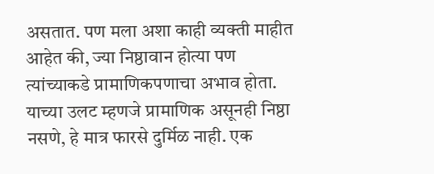असतात. पण मला अशा काही व्यक्ती माहीत आहेत की, ज्या निष्ठावान होत्या पण त्यांच्याकडे प्रामाणिकपणाचा अभाव होता. याच्या उलट म्हणजे प्रामाणिक असूनही निष्ठा नसणे, हे मात्र फारसे दुर्मिळ नाही. एक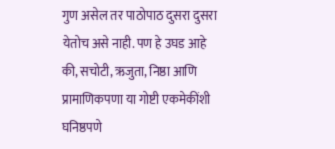गुण असेल तर पाठोपाठ दुसरा दुसरा येतोच असे नाही. पण हे उघड आहे की, सचोटी, ऋजुता, निष्ठा आणि प्रामाणिकपणा या गोष्टी एकमेकींशी घनिष्ठपणे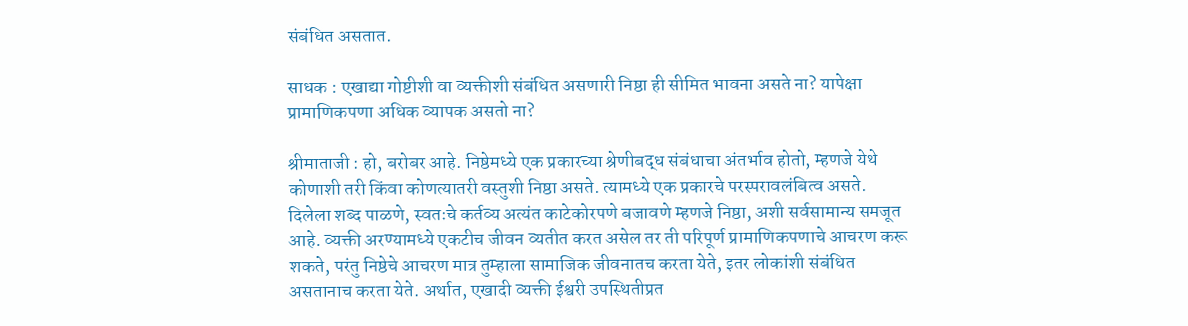संबंधित असतात.

साधक : एखाद्या गोष्टीशी वा व्यक्तीशी संबंधित असणारी निष्ठा ही सीमित भावना असते ना? यापेक्षा प्रामाणिकपणा अधिक व्यापक असतो ना?

श्रीमाताजी : हो, बरोबर आहे. निष्ठेमध्ये एक प्रकारच्या श्रेणीबद्ध संबंधाचा अंतर्भाव होतो, म्हणजे येथे कोणाशी तरी किंवा कोणत्यातरी वस्तुशी निष्ठा असते. त्यामध्ये एक प्रकारचे परस्परावलंबित्व असते. दिलेला शब्द पाळणे, स्वतःचे कर्तव्य अत्यंत काटेकोरपणे बजावणे म्हणजे निष्ठा, अशी सर्वसामान्य समजूत आहे. व्यक्ती अरण्यामध्ये एकटीच जीवन व्यतीत करत असेल तर ती परिपूर्ण प्रामाणिकपणाचे आचरण करू शकते, परंतु निष्ठेचे आचरण मात्र तुम्हाला सामाजिक जीवनातच करता येते, इतर लोकांशी संबंधित असतानाच करता येते. अर्थात, एखादी व्यक्ती ईश्वरी उपस्थितीप्रत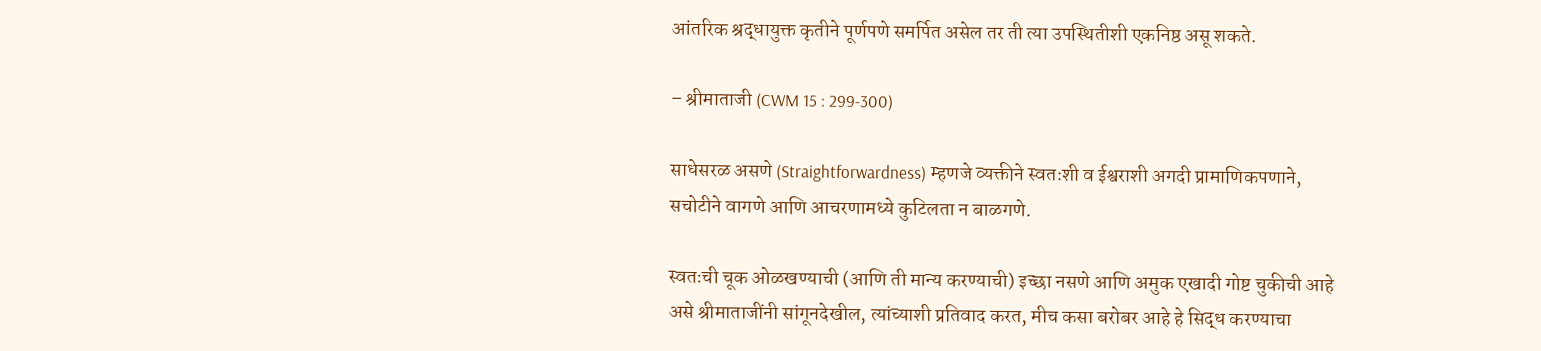आंतरिक श्रद्धायुक्त कृतीने पूर्णपणे समर्पित असेल तर ती त्या उपस्थितीशी एकनिष्ठ असू शकते.

– श्रीमाताजी (CWM 15 : 299-300)

साधेसरळ असणे (Straightforwardness) म्हणजे व्यक्तीने स्वतःशी व ईश्वराशी अगदी प्रामाणिकपणाने, सचोटीने वागणे आणि आचरणामध्ये कुटिलता न बाळगणे.

स्वतःची चूक ओळखण्याची (आणि ती मान्य करण्याची) इच्छा नसणे आणि अमुक एखादी गोष्ट चुकीची आहे असे श्रीमाताजींनी सांगूनदेखील, त्यांच्याशी प्रतिवाद करत, मीच कसा बरोबर आहे हे सिद्ध करण्याचा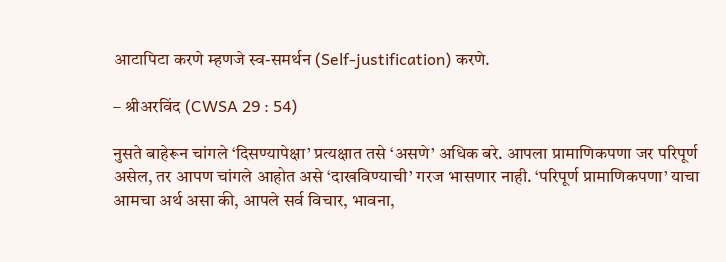आटापिटा करणे म्हणजे स्व-समर्थन (Self-justification) करणे.

– श्रीअरविंद (CWSA 29 : 54)

नुसते बाहेरून चांगले ‘दिसण्यापेक्षा‌’ प्रत्यक्षात तसे ‘असणे‌’ अधिक बरे. आपला प्रामाणिकपणा जर परिपूर्ण असेल, तर आपण चांगले आहोत असे ‘दाखविण्याची’ गरज भासणार नाही. ‘परिपूर्ण प्रामाणिकपणा‌’ याचा आमचा अर्थ असा की, आपले सर्व विचार, भावना,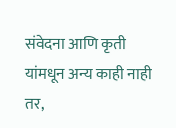संवेदना आणि कृती यांमधून अन्य काही नाही तर,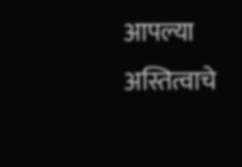आपल्या अस्तित्वाचे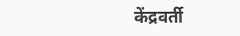केंद्रवर्ती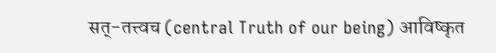सत्‌‍-तत्त्व‌च (central Truth of our being) आविष्कृत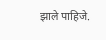झाले पाहिजे.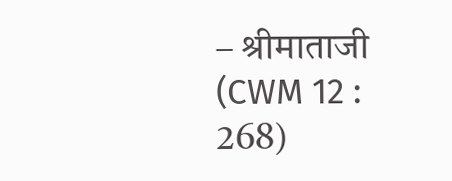– श्रीमाताजी (CWM 12 : 268)